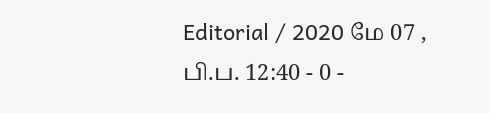Editorial / 2020 மே 07 , பி.ப. 12:40 - 0 -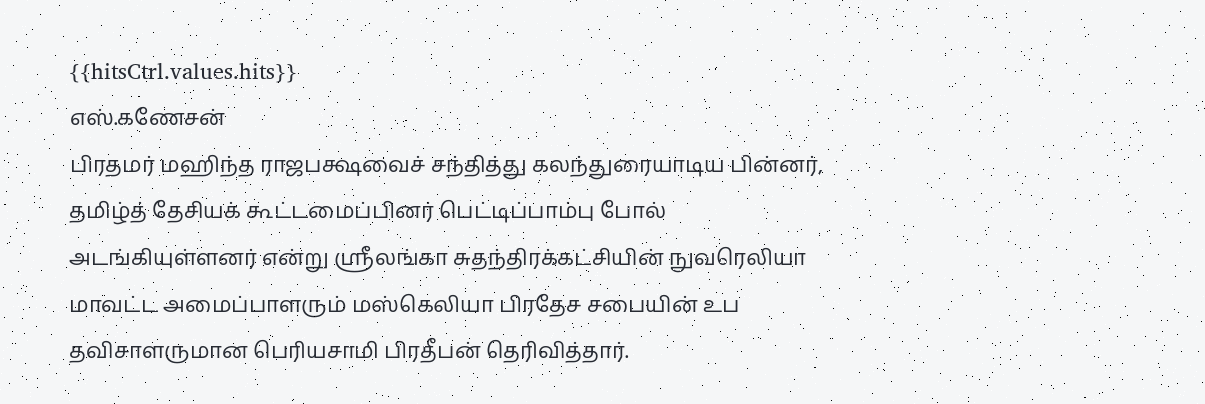{{hitsCtrl.values.hits}}
எஸ்.கணேசன்
பிரதமர் மஹிந்த ராஜபக்ஷவைச் சந்தித்து கலந்துரையாடிய பின்னர், தமிழ்த் தேசியக் கூட்டமைப்பினர் பெட்டிப்பாம்பு போல் அடங்கியுள்ளனர் என்று ஶ்ரீலங்கா சுதந்திரக்கட்சியின் நுவரெலியா மாவட்ட அமைப்பாளரும் மஸ்கெலியா பிரதேச சபையின் உப தவிசாளருமான பெரியசாமி பிரதீபன் தெரிவித்தார்.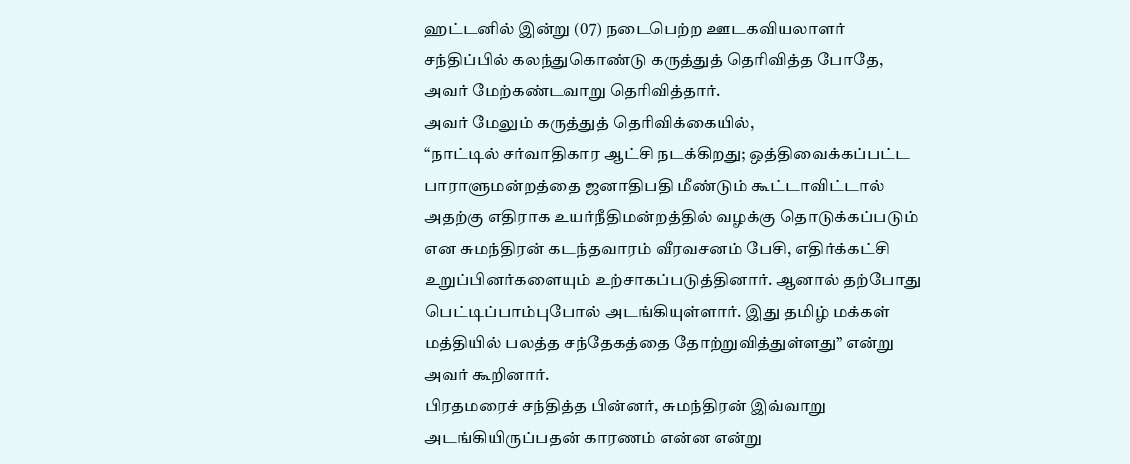ஹட்டனில் இன்று (07) நடைபெற்ற ஊடகவியலாளர் சந்திப்பில் கலந்துகொண்டு கருத்துத் தெரிவித்த போதே, அவர் மேற்கண்டவாறு தெரிவித்தார்.
அவர் மேலும் கருத்துத் தெரிவிக்கையில்,
“நாட்டில் சர்வாதிகார ஆட்சி நடக்கிறது; ஒத்திவைக்கப்பட்ட பாராளுமன்றத்தை ஜனாதிபதி மீண்டும் கூட்டாவிட்டால் அதற்கு எதிராக உயர்நீதிமன்றத்தில் வழக்கு தொடுக்கப்படும் என சுமந்திரன் கடந்தவாரம் வீரவசனம் பேசி, எதிர்க்கட்சி உறுப்பினர்களையும் உற்சாகப்படுத்தினார். ஆனால் தற்போது பெட்டிப்பாம்புபோல் அடங்கியுள்ளார். இது தமிழ் மக்கள் மத்தியில் பலத்த சந்தேகத்தை தோற்றுவித்துள்ளது” என்று அவர் கூறினார்.
பிரதமரைச் சந்தித்த பின்னர், சுமந்திரன் இவ்வாறு அடங்கியிருப்பதன் காரணம் என்ன என்று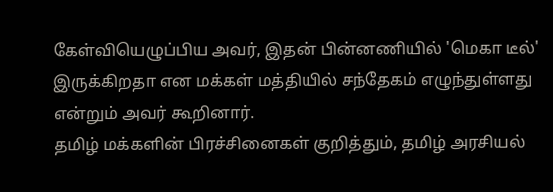கேள்வியெழுப்பிய அவர், இதன் பின்னணியில் 'மெகா டீல்' இருக்கிறதா என மக்கள் மத்தியில் சந்தேகம் எழுந்துள்ளது என்றும் அவர் கூறினார்.
தமிழ் மக்களின் பிரச்சினைகள் குறித்தும், தமிழ் அரசியல்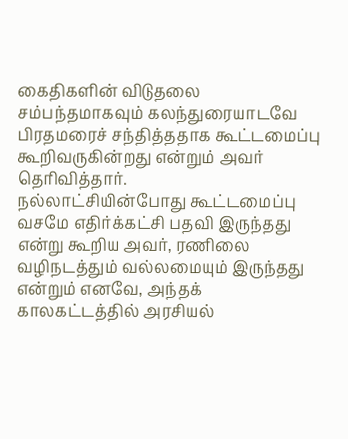கைதிகளின் விடுதலை சம்பந்தமாகவும் கலந்துரையாடவே பிரதமரைச் சந்தித்ததாக கூட்டமைப்பு கூறிவருகின்றது என்றும் அவர் தெரிவித்தார்.
நல்லாட்சியின்போது கூட்டமைப்பு வசமே எதிர்க்கட்சி பதவி இருந்தது என்று கூறிய அவர், ரணிலை வழிநடத்தும் வல்லமையும் இருந்தது என்றும் எனவே, அந்தக் காலகட்டத்தில் அரசியல்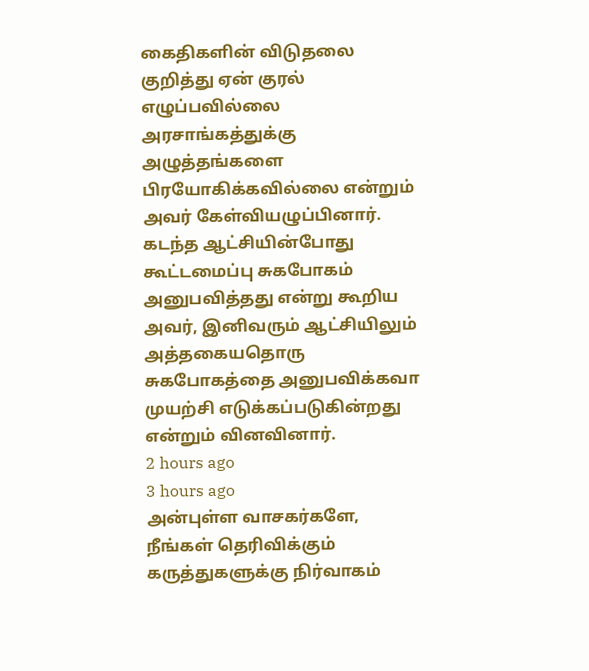கைதிகளின் விடுதலை குறித்து ஏன் குரல் எழுப்பவில்லை அரசாங்கத்துக்கு அழுத்தங்களை பிரயோகிக்கவில்லை என்றும் அவர் கேள்வியழுப்பினார்.
கடந்த ஆட்சியின்போது கூட்டமைப்பு சுகபோகம் அனுபவித்தது என்று கூறிய அவர், இனிவரும் ஆட்சியிலும் அத்தகையதொரு சுகபோகத்தை அனுபவிக்கவா முயற்சி எடுக்கப்படுகின்றது என்றும் வினவினார்.
2 hours ago
3 hours ago
அன்புள்ள வாசகர்களே,
நீங்கள் தெரிவிக்கும் கருத்துகளுக்கு நிர்வாகம்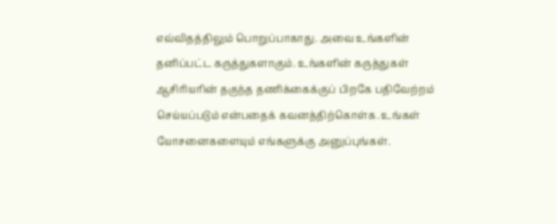எவ்விதத்திலும் பொறுப்பாகாது. அவை உங்களின் தனிப்பட்ட கருத்துகளாகும். உங்களின் கருத்துகள் ஆசிரியரின் தகுந்த தணிக்கைக்குப் பிறகே பதிவேற்றம் செய்யப்படும் என்பதைக் கவனத்திற்கொள்க. உங்கள் யோசனைகளையும் எங்களுக்கு அனுப்புங்கள்.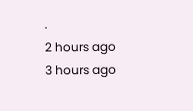.
2 hours ago
3 hours ago